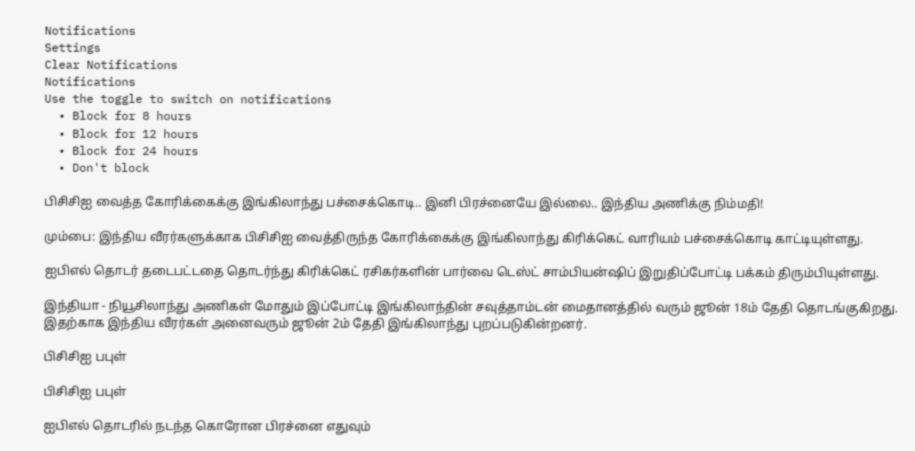Notifications
Settings
Clear Notifications
Notifications
Use the toggle to switch on notifications
  • Block for 8 hours
  • Block for 12 hours
  • Block for 24 hours
  • Don't block

பிசிசிஐ வைத்த கோரிக்கைக்கு இங்கிலாந்து பச்சைக்கொடி.. இனி பிரச்னையே இல்லை.. இந்திய அணிக்கு நிம்மதி!

மும்பை: இந்திய வீரர்களுக்காக பிசிசிஐ வைத்திருந்த கோரிக்கைக்கு இங்கிலாந்து கிரிக்கெட் வாரியம் பச்சைக்கொடி காட்டியுள்ளது.

ஐபிஎல் தொடர் தடைபட்டதை தொடர்ந்து கிரிக்கெட் ரசிகர்களின் பார்வை டெஸ்ட் சாம்பியன்ஷிப் இறுதிப்போட்டி பக்கம் திரும்பியுள்ளது.

இந்தியா - நியூசிலாந்து அணிகள் மோதும் இப்போட்டி இங்கிலாந்தின் சவுத்தாம்டன் மைதானத்தில் வரும் ஜூன் 18ம் தேதி தொடங்குகிறது. இதற்காக இந்திய வீரர்கள் அனைவரும் ஜூன் 2ம் தேதி இங்கிலாந்து புறப்படுகின்றனர்.

பிசிசிஐ பபுள்

பிசிசிஐ பபுள்

ஐபிஎல் தொடரில் நடந்த கொரோன பிரச்னை எதுவும்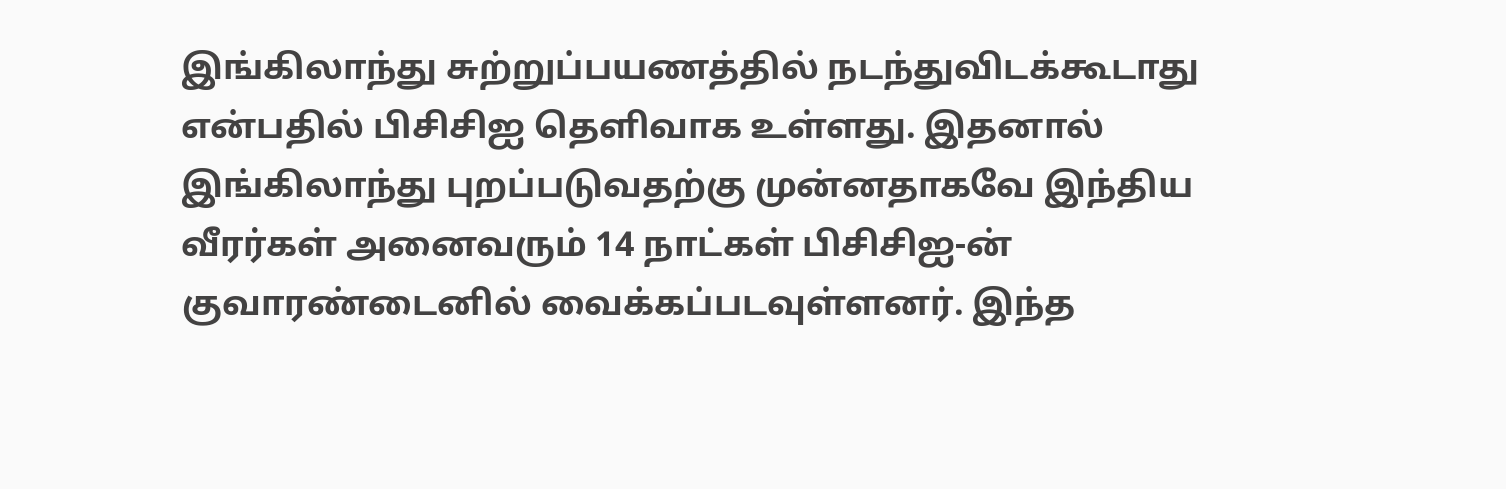இங்கிலாந்து சுற்றுப்பயணத்தில் நடந்துவிடக்கூடாது என்பதில் பிசிசிஐ தெளிவாக உள்ளது. இதனால் இங்கிலாந்து புறப்படுவதற்கு முன்னதாகவே இந்திய வீரர்கள் அனைவரும் 14 நாட்கள் பிசிசிஐ-ன் குவாரண்டைனில் வைக்கப்படவுள்ளனர். இந்த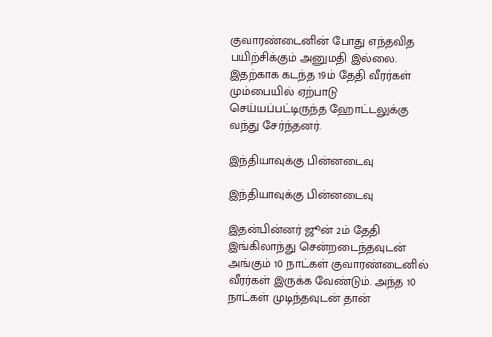குவாரண்டைனின் போது எந்தவித பயிற்சிக்கும் அனுமதி இல்லை. இதற்காக கடந்த 19ம் தேதி வீரர்கள் மும்பையில் ஏற்பாடு செய்யப்பட்டிருந்த ஹோட்டலுக்கு வந்து சேர்ந்தனர்.

இந்தியாவுக்கு பின்னடைவு

இந்தியாவுக்கு பின்னடைவு

இதன்பின்னர் ஜூன் 2ம் தேதி இங்கிலாந்து சென்றடைந்தவுடன் அங்கும் 10 நாட்கள் குவாரண்டைனில் வீரர்கள் இருக்க வேண்டும். அந்த 10 நாட்கள் முடிந்தவுடன் தான்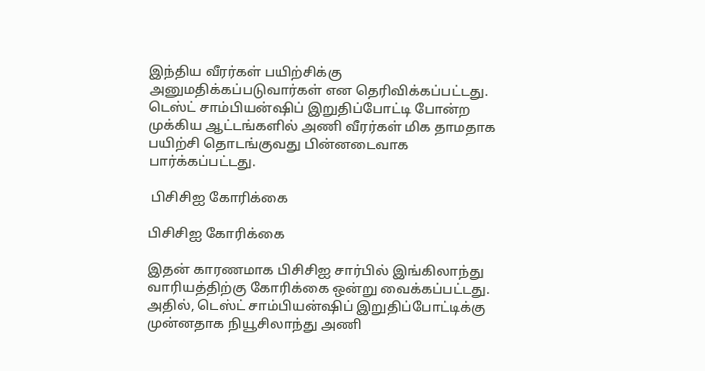இந்திய வீரர்கள் பயிற்சிக்கு அனுமதிக்கப்படுவார்கள் என தெரிவிக்கப்பட்டது. டெஸ்ட் சாம்பியன்ஷிப் இறுதிப்போட்டி போன்ற முக்கிய ஆட்டங்களில் அணி வீரர்கள் மிக தாமதாக பயிற்சி தொடங்குவது பின்னடைவாக பார்க்கப்பட்டது.

 பிசிசிஐ கோரிக்கை

பிசிசிஐ கோரிக்கை

இதன் காரணமாக பிசிசிஐ சார்பில் இங்கிலாந்து வாரியத்திற்கு கோரிக்கை ஒன்று வைக்கப்பட்டது. அதில், டெஸ்ட் சாம்பியன்ஷிப் இறுதிப்போட்டிக்கு முன்னதாக நியூசிலாந்து அணி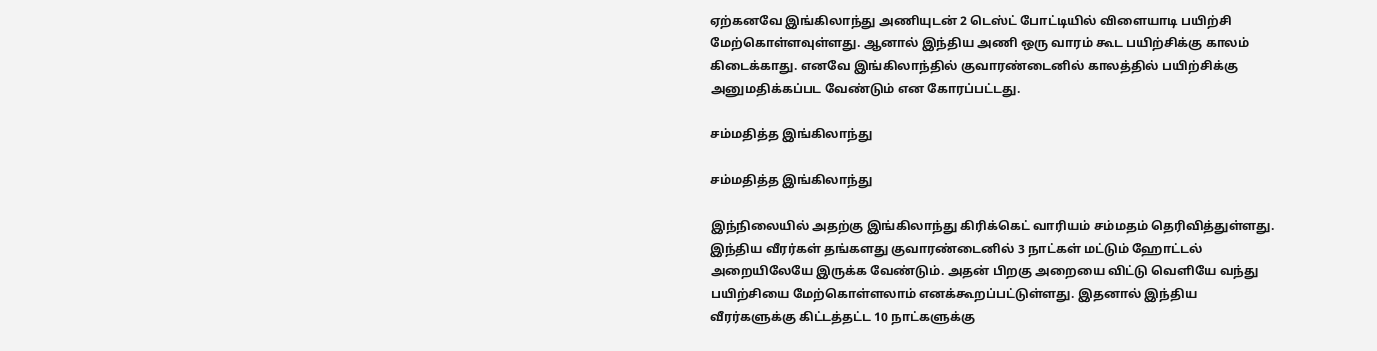ஏற்கனவே இங்கிலாந்து அணியுடன் 2 டெஸ்ட் போட்டியில் விளையாடி பயிற்சி மேற்கொள்ளவுள்ளது. ஆனால் இந்திய அணி ஒரு வாரம் கூட பயிற்சிக்கு காலம் கிடைக்காது. எனவே இங்கிலாந்தில் குவாரண்டைனில் காலத்தில் பயிற்சிக்கு அனுமதிக்கப்பட வேண்டும் என கோரப்பட்டது.

சம்மதித்த இங்கிலாந்து

சம்மதித்த இங்கிலாந்து

இந்நிலையில் அதற்கு இங்கிலாந்து கிரிக்கெட் வாரியம் சம்மதம் தெரிவித்துள்ளது. இந்திய வீரர்கள் தங்களது குவாரண்டைனில் 3 நாட்கள் மட்டும் ஹோட்டல் அறையிலேயே இருக்க வேண்டும். அதன் பிறகு அறையை விட்டு வெளியே வந்து பயிற்சியை மேற்கொள்ளலாம் எனக்கூறப்பட்டுள்ளது. இதனால் இந்திய வீரர்களுக்கு கிட்டத்தட்ட 10 நாட்களுக்கு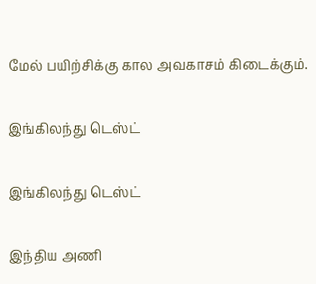மேல் பயிற்சிக்கு கால அவகாசம் கிடைக்கும்.

இங்கிலந்து டெஸ்ட்

இங்கிலந்து டெஸ்ட்

இந்திய அணி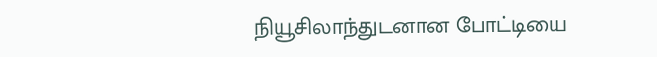நியூசிலாந்துடனான போட்டியை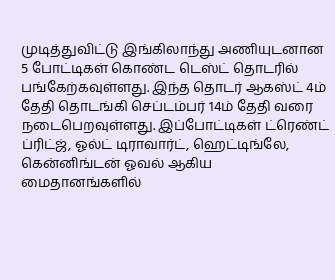முடித்துவிட்டு இங்கிலாந்து அணியுடனான 5 போட்டிகள் கொண்ட டெஸ்ட் தொடரில் பங்கேற்கவுள்ளது. இந்த தொடர் ஆகஸ்ட் 4ம் தேதி தொடங்கி செப்டம்பர் 14ம் தேதி வரை நடைபெறவுள்ளது. இப்போட்டிகள் ட்ரெண்ட் ப்ரிட்ஜ், ஓல்ட் டிராவார்ட், ஹெட்டிங்லே, கென்னிங்டன் ஓவல் ஆகிய மைதானங்களில்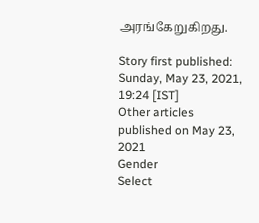அரங்கேறுகிறது.

Story first published: Sunday, May 23, 2021, 19:24 [IST]
Other articles published on May 23, 2021
Gender
Select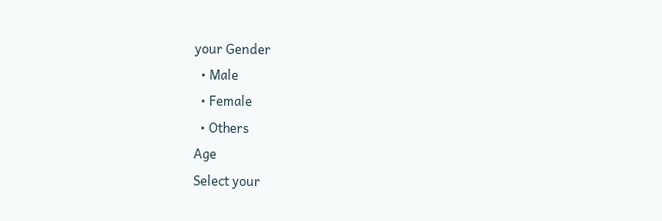your Gender
  • Male
  • Female
  • Others
Age
Select your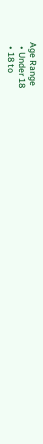Age Range
  • Under 18
  • 18 to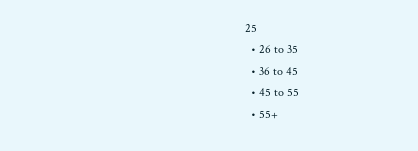25
  • 26 to 35
  • 36 to 45
  • 45 to 55
  • 55+